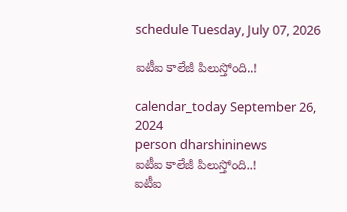schedule Tuesday, July 07, 2026

ఐటీఐ కాలేజీ పిలుస్తోంది..!

calendar_today September 26, 2024
person dharshininews
ఐటీఐ కాలేజీ పిలుస్తోంది..!
ఐటీఐ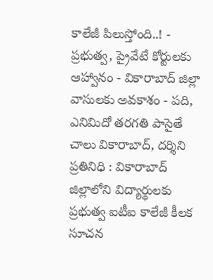కాలేజీ పిలుస్తోంది..! - ప్రభుత్వ, ప్రైవేటే కోర్టులకు ఆహ్వానం - వికారాబాద్‌ జిల్లా వాసులకు అవకాశం - పది, ఎనిమిదో తరగతి పాసైతే చాలు వికారాబాద్‌, దర్శిని ప్రతినిధి : వికారాబాద్‌ జిల్లాలోని విద్యార్థులకు ప్రభుత్వ ఐటీఐ కాలేజీ కీలక సూచన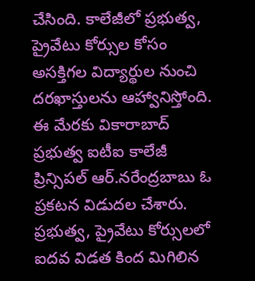చేసింది. కాలేజీలో ప్రభుత్వ, ప్రైవేటు కోర్సుల కోసం అసక్తిగల విద్యార్థుల నుంచి దరఖాస్తులను ఆహ్వానిస్తోంది. ఈ మేరకు వికారాబాద్ ప్రభుత్వ ఐటీఐ కాలేజీ ప్రిన్సిపల్ ఆర్.నరేంద్రబాబు ఓ ప్రకటన విడుదల చేశారు. ప్రభుత్వ, ప్రైవేటు కోర్సులలో ఐదవ విడత కింద మిగిలిన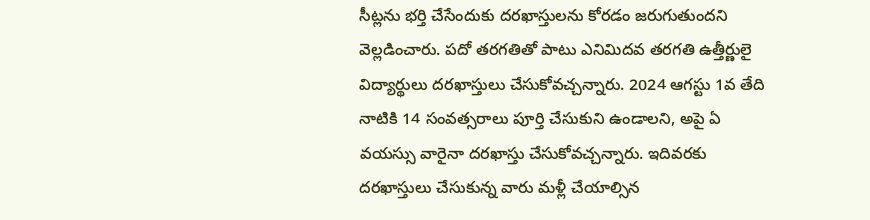సీట్లను భర్తి చేసేందుకు దరఖాస్తులను కోరడం జరుగుతుందని వెల్లడించారు. పదో తరగతితో పాటు ఎనిమిదవ తరగతి ఉత్తీర్ణులై విద్యార్థులు దరఖాస్తులు చేసుకోవచ్చన్నారు. 2024 ఆగస్టు 1వ తేది నాటికి 14 సంవత్సరాలు పూర్తి చేసుకుని ఉండాలని, అపై ఏ వయస్సు వారైనా దరఖాస్తు చేసుకోవచ్చన్నారు. ఇదివరకు దరఖాస్తులు చేసుకున్న వారు మళ్లీ చేయాల్సిన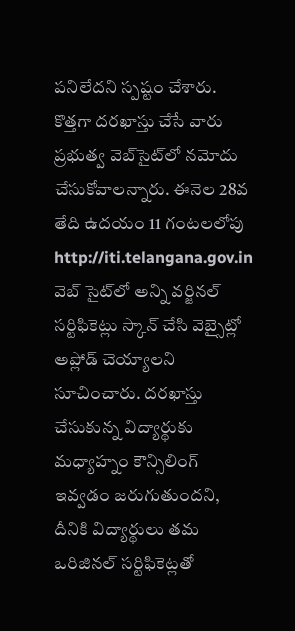పనిలేదని స్పష్టం చేశారు. కొత్తగా దరఖాస్తు చేసే వారు ప్రభుత్వ వెబ్‌సైట్‌లో నమోదు చేసుకోవాలన్నారు. ఈనెల 28వ తేది ఉదయం 11 గంటలలోపు http://iti.telangana.gov.in వెబ్ సైట్‌లో అన్ని వర్జినల్ సర్టిఫికెట్లు స్కాన్ చేసి వెబ్సైట్లో అప్లోడ్ చెయ్యాలని సూచించారు. దరఖాస్తు చేసుకున్న విద్యార్థుకు మధ్యాహ్నం కౌన్సిలింగ్ ఇవ్వడం జరుగుతుందని, దీనికి విద్యార్థులు తమ ఒరిజినల్ సర్టిఫికెట్లతో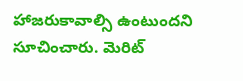హాజరుకావాల్సి ఉంటుందని సూచించారు. మెరిట్‌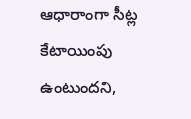ఆధారాంగా సీట్ల కేటాయింపు ఉంటుందని,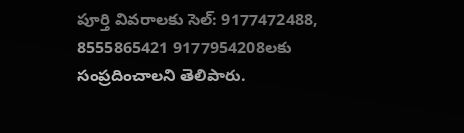పూర్తి వివరాలకు సెల్: 9177472488, 8555865421 9177954208లకు సంప్రదించాలని తెలిపారు.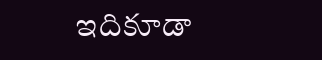ఇదికూడా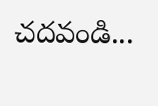చదవండి...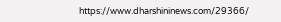https://www.dharshininews.com/29366/